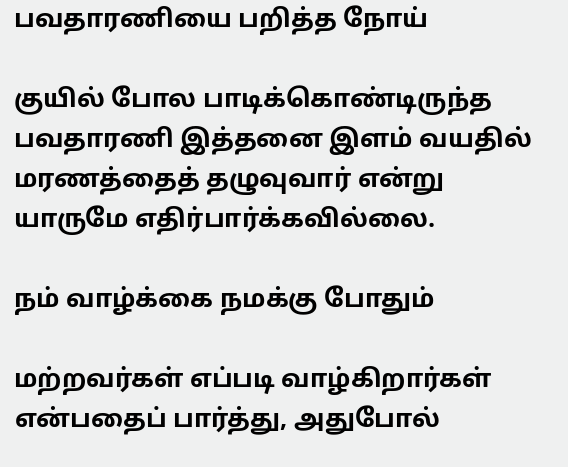பவதாரணியை பறித்த நோய்

குயில் போல பாடிக்கொண்டிருந்த பவதாரணி இத்தனை இளம் வயதில் மரணத்தைத் தழுவுவார் என்று யாருமே எதிர்பார்க்கவில்லை.

நம் வாழ்க்கை நமக்கு போதும்

மற்றவர்கள் எப்படி வாழ்கிறார்கள் என்பதைப் பார்த்து, அதுபோல்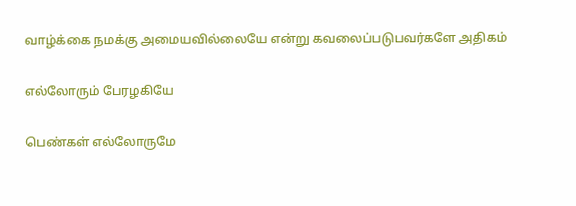வாழ்க்கை நமக்கு அமையவில்லையே என்று கவலைப்படுபவர்களே அதிகம்

எல்லோரும் பேரழகியே

பெண்கள் எல்லோருமே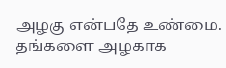அழகு என்பதே உண்மை. தங்களை அழகாக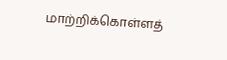மாற்றிக்கொள்ளத்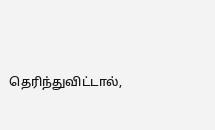தெரிந்துவிட்டால்,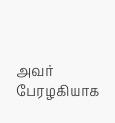அவர் பேரழகியாக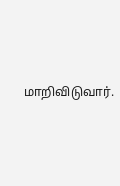மாறிவிடுவார்.